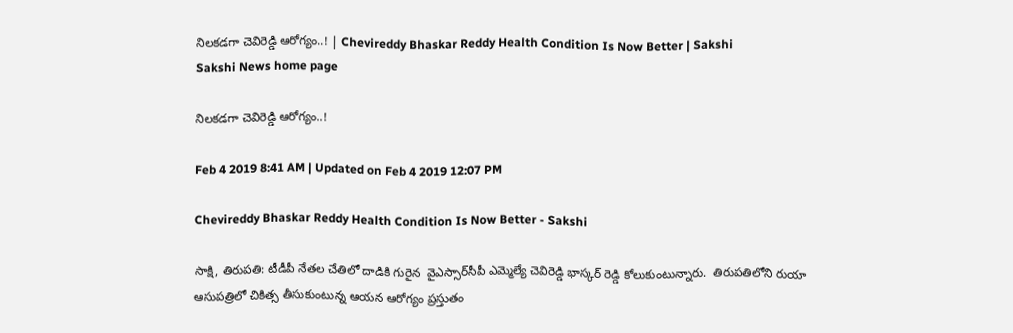నిలకడగా చెవిరెడ్డి ఆరోగ్యం..! | Chevireddy Bhaskar Reddy Health Condition Is Now Better | Sakshi
Sakshi News home page

నిలకడగా చెవిరెడ్డి ఆరోగ్యం..!

Feb 4 2019 8:41 AM | Updated on Feb 4 2019 12:07 PM

Chevireddy Bhaskar Reddy Health Condition Is Now Better - Sakshi

సాక్షి, తిరుపతి: టీడీపీ నేతల చేతిలో దాడికి గురైన  వైఎస్సార్‌సీపీ ఎమ్మెల్యే చెవిరెడ్డి భాస్కర్‌ రెడ్డి కోలుకుంటున్నారు.  తిరుపతిలోని రుయా ఆసుపత్రిలో చికిత్స తీసుకుంటున్న ఆయన ఆరోగ్యం ప్రస్తుతం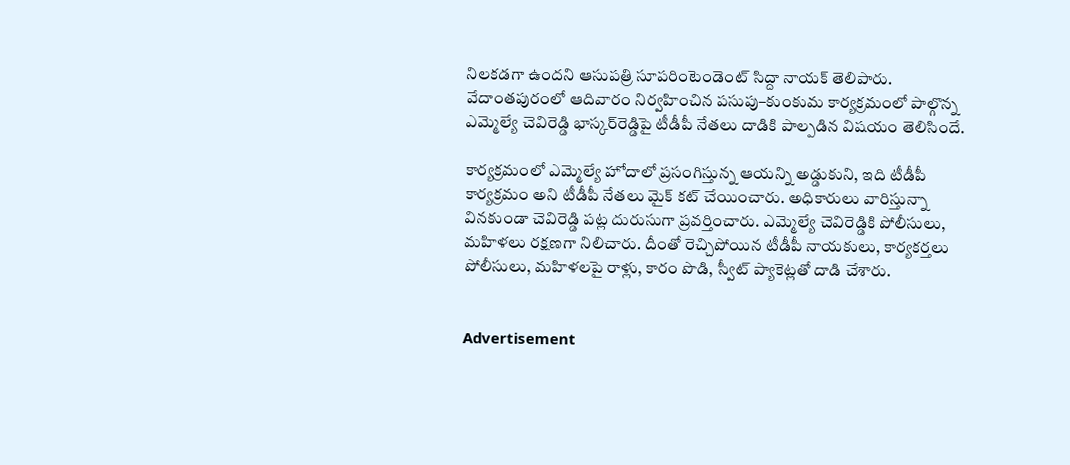నిలకడగా ఉందని ఆసుపత్రి సూపరింటెండెంట్‌ సిద్దా నాయక్‌ తెలిపారు. వేదాంతపురంలో ఆదివారం నిర్వహించిన పసుపు–కుంకుమ కార్యక్రమంలో పాల్గొన్న ఎమ్మెల్యే చెవిరెడ్డి భాస్కర్‌రెడ్డిపై టీడీపీ నేతలు దాడికి పాల్పడిన విషయం తెలిసిందే.

కార్యక్రమంలో ఎమ్మెల్యే హోదాలో ప్రసంగిస్తున్న ఆయన్ని అడ్డుకుని, ఇది టీడీపీ కార్యక్రమం అని టీడీపీ నేతలు మైక్‌ కట్‌ చేయించారు. అధికారులు వారిస్తున్నా వినకుండా చెవిరెడ్డి పట్ల దురుసుగా ప్రవర్తించారు. ఎమ్మెల్యే చెవిరెడ్డికి పోలీసులు, మహిళలు రక్షణగా నిలిచారు. దీంతో రెచ్చిపోయిన టీడీపీ నాయకులు, కార్యకర్తలు పోలీసులు, మహిళలపై రాళ్లు, కారం పొడి, స్వీట్‌ ప్యాకెట్లతో దాడి చేశారు.


Advertisement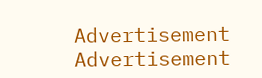Advertisement
Advertisement